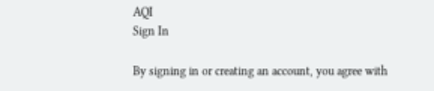AQI
Sign In

By signing in or creating an account, you agree with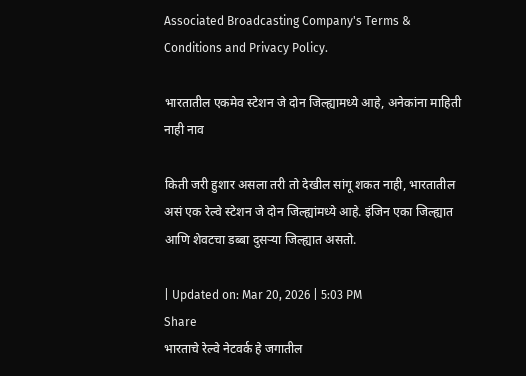Associated Broadcasting Company's Terms & Conditions and Privacy Policy.

भारतातील एकमेव स्टेशन जे दोन जिल्ह्यामध्ये आहे, अनेकांना माहिती नाही नाव

किती जरी हुशार असला तरी तो देखील सांगू शकत नाही, भारतातील असं एक रेल्वे स्टेशन जे दोन जिल्ह्यांमध्ये आहे. इंजिन एका जिल्ह्यात आणि शेवटचा डब्बा दुसऱ्या जिल्ह्यात असतो.

| Updated on: Mar 20, 2026 | 5:03 PM
Share
भारताचे रेल्वे नेटवर्क हे जगातील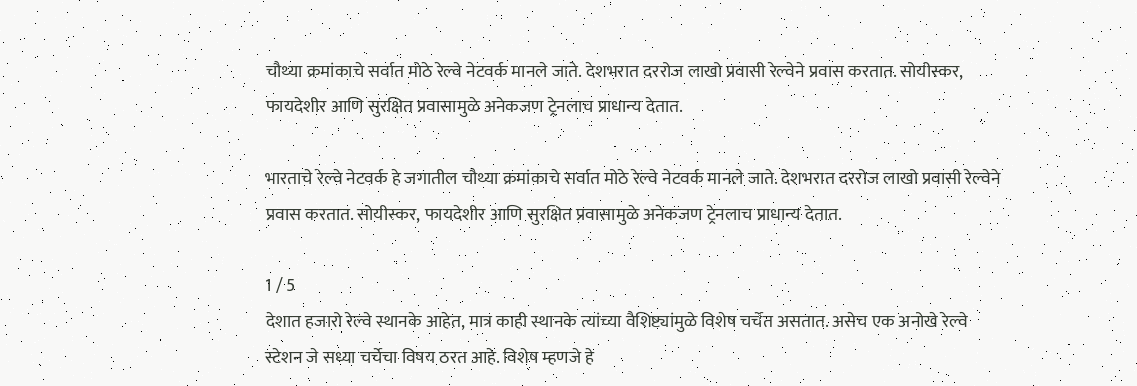चौथ्या क्रमांकाचे सर्वात मोठे रेल्वे नेटवर्क मानले जाते. देशभरात दररोज लाखो प्रवासी रेल्वेने प्रवास करतात. सोयीस्कर, फायदेशीर आणि सुरक्षित प्रवासामुळे अनेकजण ट्रेनलाच प्राधान्य देतात.

भारताचे रेल्वे नेटवर्क हे जगातील चौथ्या क्रमांकाचे सर्वात मोठे रेल्वे नेटवर्क मानले जाते. देशभरात दररोज लाखो प्रवासी रेल्वेने प्रवास करतात. सोयीस्कर, फायदेशीर आणि सुरक्षित प्रवासामुळे अनेकजण ट्रेनलाच प्राधान्य देतात.

1 / 5
देशात हजारो रेल्वे स्थानके आहेत, मात्र काही स्थानके त्यांच्या वैशिष्ट्यांमुळे विशेष चर्चेत असतात. असेच एक अनोखे रेल्वे स्टेशन जे सध्या चर्चेचा विषय ठरत आहे. विशेष म्हणजे हे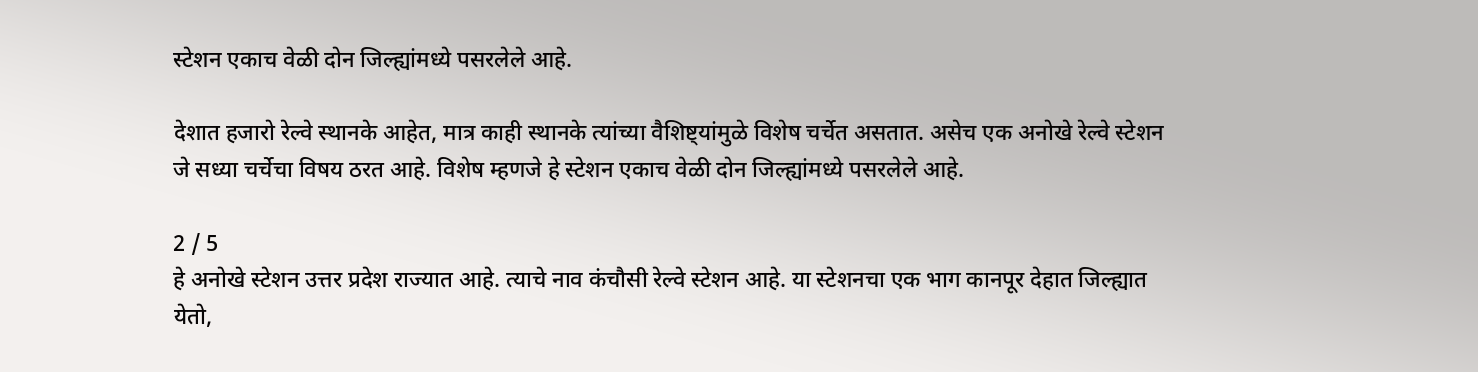स्टेशन एकाच वेळी दोन जिल्ह्यांमध्ये पसरलेले आहे.

देशात हजारो रेल्वे स्थानके आहेत, मात्र काही स्थानके त्यांच्या वैशिष्ट्यांमुळे विशेष चर्चेत असतात. असेच एक अनोखे रेल्वे स्टेशन जे सध्या चर्चेचा विषय ठरत आहे. विशेष म्हणजे हे स्टेशन एकाच वेळी दोन जिल्ह्यांमध्ये पसरलेले आहे.

2 / 5
हे अनोखे स्टेशन उत्तर प्रदेश राज्यात आहे. त्याचे नाव कंचौसी रेल्वे स्टेशन आहे. या स्टेशनचा एक भाग कानपूर देहात जिल्ह्यात येतो,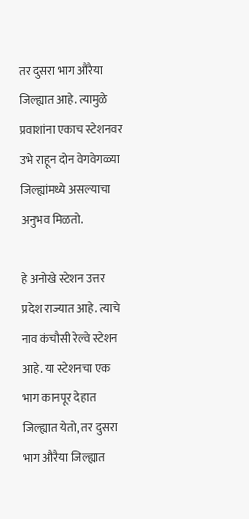तर दुसरा भाग औरैया जिल्ह्यात आहे. त्यामुळे प्रवाशांना एकाच स्टेशनवर उभे राहून दोन वेगवेगळ्या जिल्ह्यांमध्ये असल्याचा अनुभव मिळतो.

हे अनोखे स्टेशन उत्तर प्रदेश राज्यात आहे. त्याचे नाव कंचौसी रेल्वे स्टेशन आहे. या स्टेशनचा एक भाग कानपूर देहात जिल्ह्यात येतो, तर दुसरा भाग औरैया जिल्ह्यात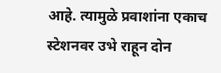आहे. त्यामुळे प्रवाशांना एकाच स्टेशनवर उभे राहून दोन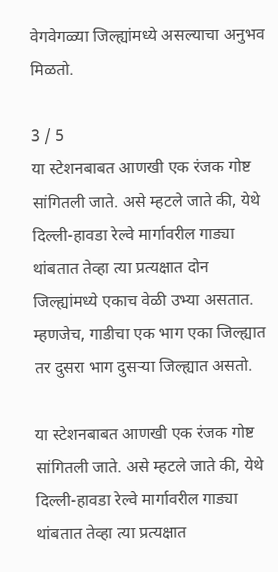वेगवेगळ्या जिल्ह्यांमध्ये असल्याचा अनुभव मिळतो.

3 / 5
या स्टेशनबाबत आणखी एक रंजक गोष्ट सांगितली जाते. असे म्हटले जाते की, येथे दिल्ली-हावडा रेल्वे मार्गावरील गाड्या थांबतात तेव्हा त्या प्रत्यक्षात दोन जिल्ह्यांमध्ये एकाच वेळी उभ्या असतात. म्हणजेच, गाडीचा एक भाग एका जिल्ह्यात तर दुसरा भाग दुसऱ्या जिल्ह्यात असतो.

या स्टेशनबाबत आणखी एक रंजक गोष्ट सांगितली जाते. असे म्हटले जाते की, येथे दिल्ली-हावडा रेल्वे मार्गावरील गाड्या थांबतात तेव्हा त्या प्रत्यक्षात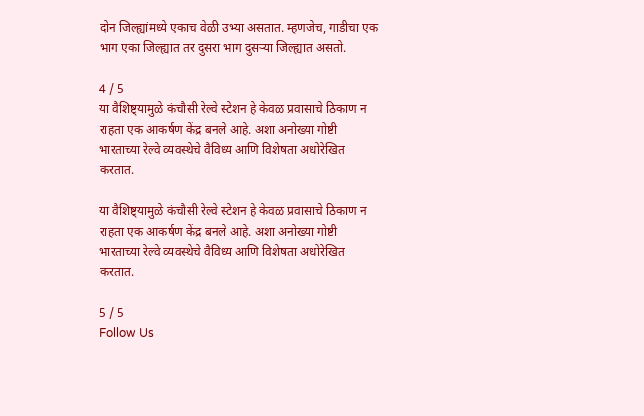दोन जिल्ह्यांमध्ये एकाच वेळी उभ्या असतात. म्हणजेच, गाडीचा एक भाग एका जिल्ह्यात तर दुसरा भाग दुसऱ्या जिल्ह्यात असतो.

4 / 5
या वैशिष्ट्यामुळे कंचौसी रेल्वे स्टेशन हे केवळ प्रवासाचे ठिकाण न राहता एक आकर्षण केंद्र बनले आहे. अशा अनोख्या गोष्टी भारताच्या रेल्वे व्यवस्थेचे वैविध्य आणि विशेषता अधोरेखित करतात.

या वैशिष्ट्यामुळे कंचौसी रेल्वे स्टेशन हे केवळ प्रवासाचे ठिकाण न राहता एक आकर्षण केंद्र बनले आहे. अशा अनोख्या गोष्टी भारताच्या रेल्वे व्यवस्थेचे वैविध्य आणि विशेषता अधोरेखित करतात.

5 / 5
Follow Us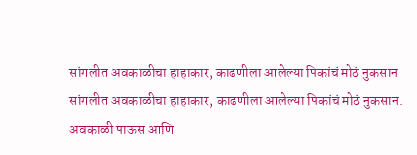सांगलीत अवकाळीचा हाहाकार, काढणीला आलेल्या पिकांचं मोठं नुकसान
सांगलीत अवकाळीचा हाहाकार, काढणीला आलेल्या पिकांचं मोठं नुकसान.
अवकाळी पाऊस आणि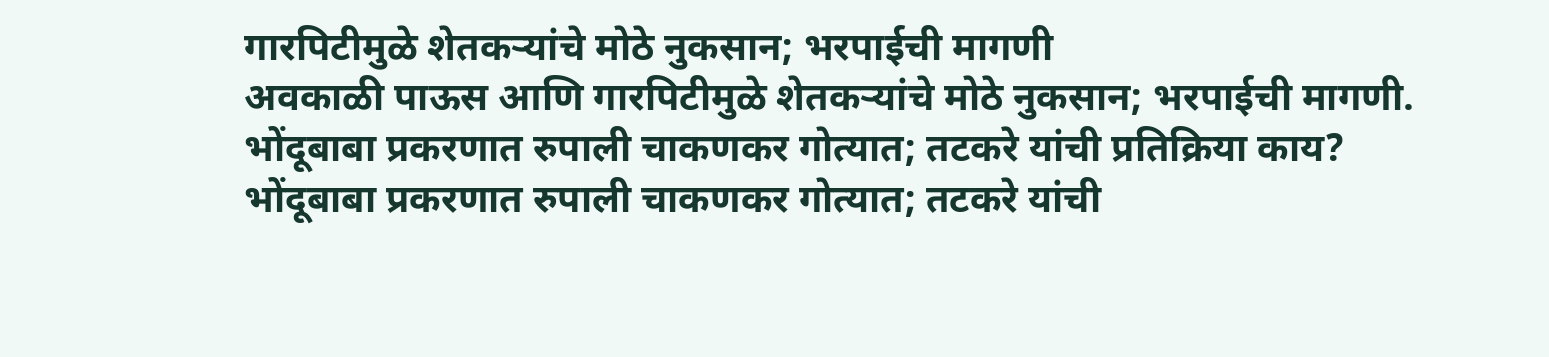गारपिटीमुळे शेतकऱ्यांचे मोठे नुकसान; भरपाईची मागणी
अवकाळी पाऊस आणि गारपिटीमुळे शेतकऱ्यांचे मोठे नुकसान; भरपाईची मागणी.
भोंदूबाबा प्रकरणात रुपाली चाकणकर गोत्यात; तटकरे यांची प्रतिक्रिया काय?
भोंदूबाबा प्रकरणात रुपाली चाकणकर गोत्यात; तटकरे यांची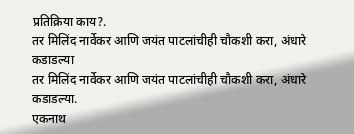प्रतिक्रिया काय?.
तर मिलिंद नार्वेकर आणि जयंत पाटलांचीही चौकशी करा, अंधारे कडाडल्या
तर मिलिंद नार्वेकर आणि जयंत पाटलांचीही चौकशी करा, अंधारे कडाडल्या.
एकनाथ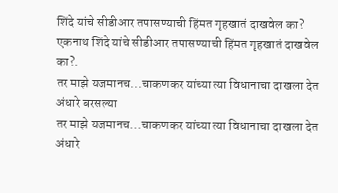शिंदे यांचे सीडीआर तपासण्याची हिंमत गृहखातं दाखवेल का?
एकनाथ शिंदे यांचे सीडीआर तपासण्याची हिंमत गृहखातं दाखवेल का?.
तर माझे यजमानच...चाकणकर यांच्या त्या विधानाचा दाखला देत अंधारे बरसल्या
तर माझे यजमानच...चाकणकर यांच्या त्या विधानाचा दाखला देत अंधारे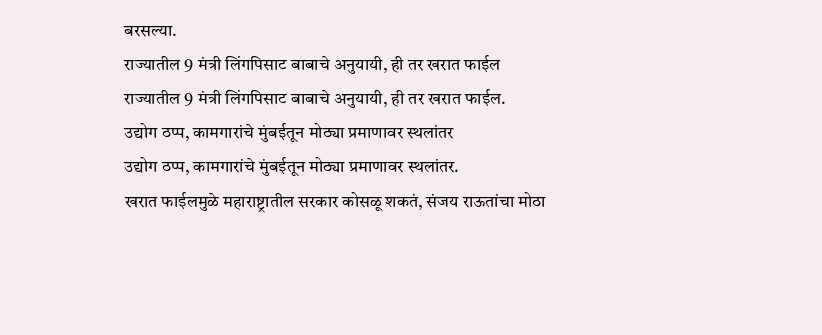बरसल्या.
राज्यातील 9 मंत्री लिंगपिसाट बाबाचे अनुयायी, ही तर खरात फाईल
राज्यातील 9 मंत्री लिंगपिसाट बाबाचे अनुयायी, ही तर खरात फाईल.
उद्योग ठप्प, कामगारांचे मुंबईतून मोठ्या प्रमाणावर स्थलांतर
उद्योग ठप्प, कामगारांचे मुंबईतून मोठ्या प्रमाणावर स्थलांतर.
खरात फाईलमुळे महाराष्ट्रातील सरकार कोसळू शकतं, संजय राऊतांचा मोठा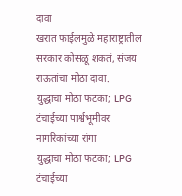दावा
खरात फाईलमुळे महाराष्ट्रातील सरकार कोसळू शकतं, संजय राऊतांचा मोठा दावा.
युद्धाचा मोठा फटका; LPG टंचाईच्या पार्श्वभूमीवर नागरिकांच्या रांगा
युद्धाचा मोठा फटका; LPG टंचाईच्या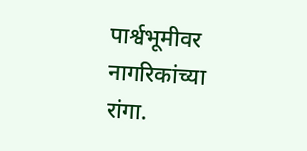पार्श्वभूमीवर नागरिकांच्या रांगा.